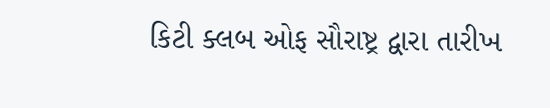કિટી ક્લબ ઓફ સૌરાષ્ટ્ર દ્વારા તારીખ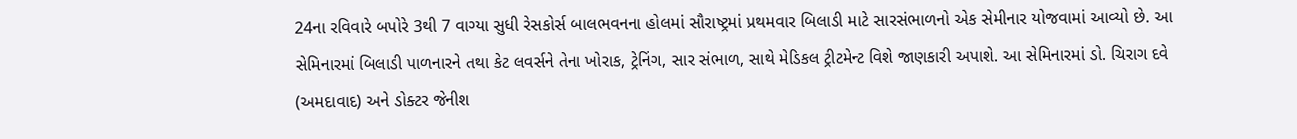24ના રવિવારે બપોરે 3થી 7 વાગ્યા સુધી રેસકોર્સ બાલભવનના હોલમાં સૌરાષ્ટ્રમાં પ્રથમવાર બિલાડી માટે સારસંભાળનો એક સેમીનાર યોજવામાં આવ્યો છે. આ સેમિનારમાં બિલાડી પાળનારને તથા કેટ લવર્સને તેના ખોરાક, ટ્રેનિંગ, સાર સંભાળ, સાથે મેડિકલ ટ્રીટમેન્ટ વિશે જાણકારી અપાશે. આ સેમિનારમાં ડો. ચિરાગ દવે (અમદાવાદ) અને ડોક્ટર જેનીશ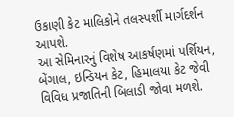ઉકાણી કેટ માલિકોને તલસ્પર્શી માર્ગદર્શન આપશે.
આ સેમિનારનું વિશેષ આકર્ષણમાં પર્શિયન, બેંગાલ, ઇન્ડિયન કેટ, હિમાલયા કેટ જેવી વિવિધ પ્રજાતિની બિલાડી જોવા મળશે.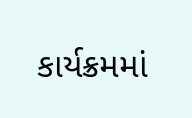કાર્યક્રમમાં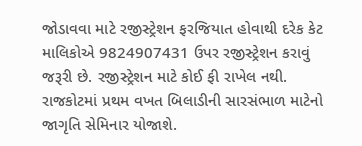જોડાવવા માટે રજીસ્ટ્રેશન ફરજિયાત હોવાથી દરેક કેટ માલિકોએ 9824907431 ઉપર રજીસ્ટ્રેશન કરાવું જરૂરી છે. રજીસ્ટ્રેશન માટે કોઈ ફી રાખેલ નથી. રાજકોટમાં પ્રથમ વખત બિલાડીની સારસંભાળ માટેનો જાગૃતિ સેમિનાર યોજાશે.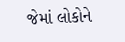જેમાં લોકોને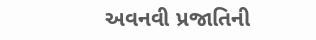અવનવી પ્રજાતિની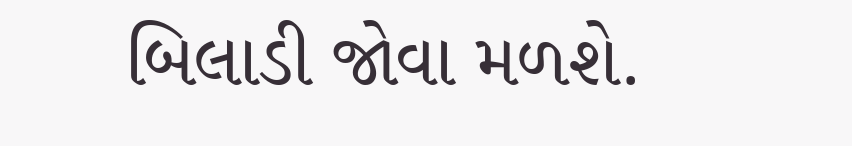બિલાડી જોવા મળશે.